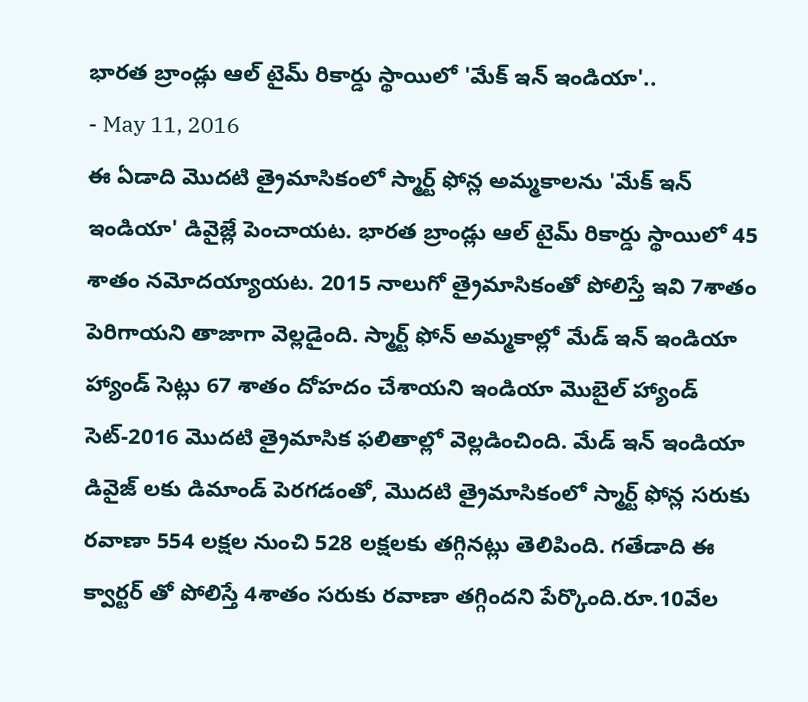భారత బ్రాండ్లు ఆల్ టైమ్ రికార్డు స్థాయిలో 'మేక్ ఇన్ ఇండియా'..
- May 11, 2016
ఈ ఏడాది మొదటి త్రైమాసికంలో స్మార్ట్ ఫోన్ల అమ్మకాలను 'మేక్ ఇన్ ఇండియా' డివైజ్లే పెంచాయట. భారత బ్రాండ్లు ఆల్ టైమ్ రికార్డు స్థాయిలో 45 శాతం నమోదయ్యాయట. 2015 నాలుగో త్రైమాసికంతో పోలిస్తే ఇవి 7శాతం పెరిగాయని తాజాగా వెల్లడైంది. స్మార్ట్ ఫోన్ అమ్మకాల్లో మేడ్ ఇన్ ఇండియా హ్యాండ్ సెట్లు 67 శాతం దోహదం చేశాయని ఇండియా మొబైల్ హ్యాండ్ సెట్-2016 మొదటి త్రైమాసిక ఫలితాల్లో వెల్లడించింది. మేడ్ ఇన్ ఇండియా డివైజ్ లకు డిమాండ్ పెరగడంతో, మొదటి త్రైమాసికంలో స్మార్ట్ ఫోన్ల సరుకు రవాణా 554 లక్షల నుంచి 528 లక్షలకు తగ్గినట్లు తెలిపింది. గతేడాది ఈ క్వార్టర్ తో పోలిస్తే 4శాతం సరుకు రవాణా తగ్గిందని పేర్కొంది.రూ.10వేల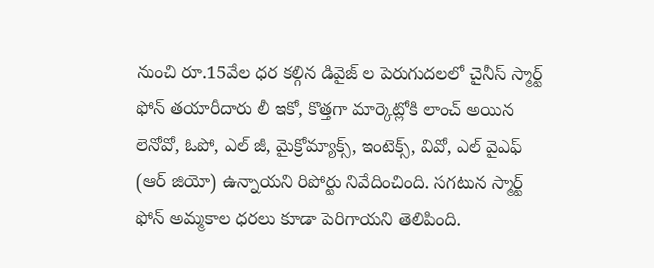నుంచి రూ.15వేల ధర కల్గిన డివైజ్ ల పెరుగుదలలో చైనీస్ స్మార్ట్ ఫోన్ తయారీదారు లీ ఇకో, కొత్తగా మార్కెట్లోకి లాంచ్ అయిన లెనోవో, ఓపో, ఎల్ జీ, మైక్రోమ్యాక్స్, ఇంటెక్స్, వివో, ఎల్ వైఎఫ్ (ఆర్ జియో) ఉన్నాయని రిపోర్టు నివేదించింది. సగటున స్మార్ట్ ఫోన్ అమ్మకాల ధరలు కూడా పెరిగాయని తెలిపింది.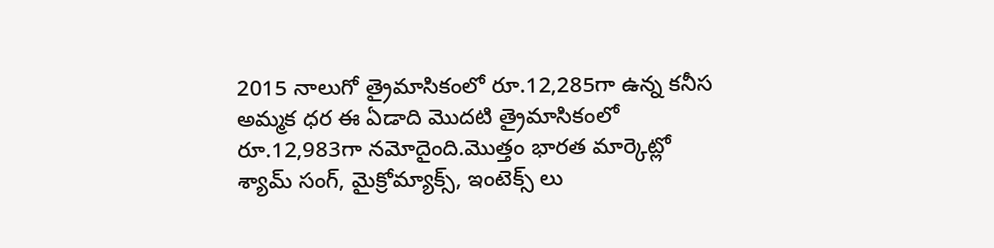2015 నాలుగో త్రైమాసికంలో రూ.12,285గా ఉన్న కనీస అమ్మక ధర ఈ ఏడాది మొదటి త్రైమాసికంలో రూ.12,983గా నమోదైంది.మొత్తం భారత మార్కెట్లో శ్యామ్ సంగ్, మైక్రోమ్యాక్స్, ఇంటెక్స్ లు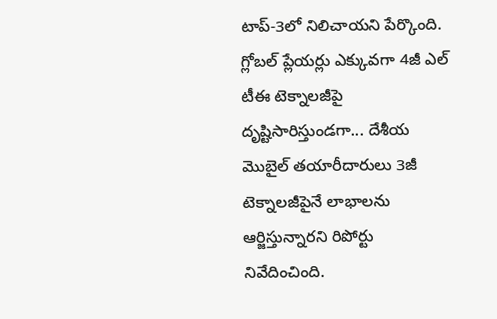టాప్-3లో నిలిచాయని పేర్కొంది. గ్లోబల్ ప్లేయర్లు ఎక్కువగా 4జీ ఎల్ టీఈ టెక్నాలజీపై దృష్టిసారిస్తుండగా... దేశీయ మొబైల్ తయారీదారులు 3జీ టెక్నాలజీపైనే లాభాలను ఆర్జిస్తున్నారని రిపోర్టు నివేదించింది.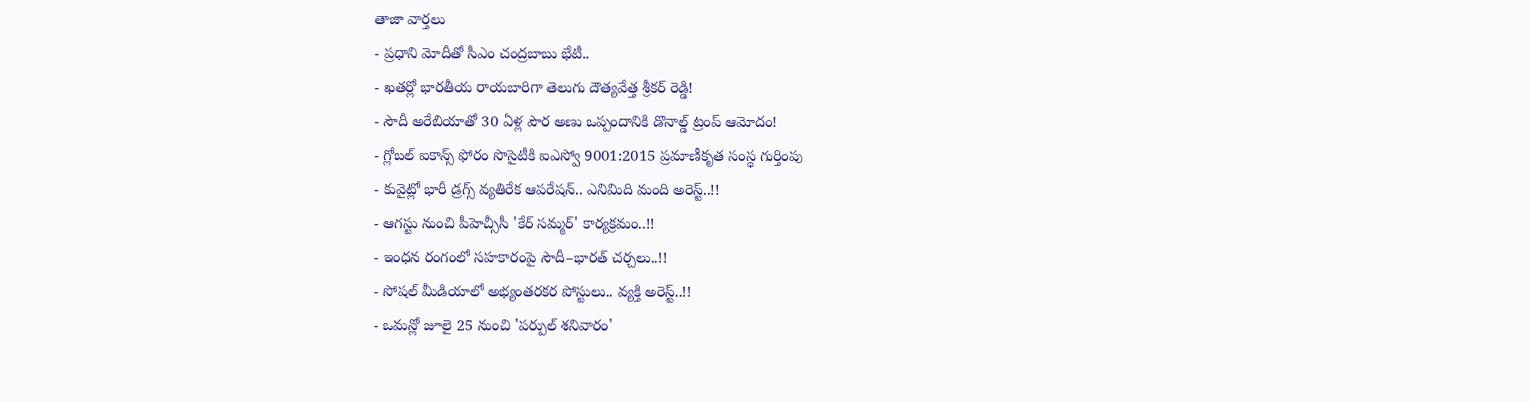తాజా వార్తలు
- ప్రధాని మోదీతో సీఎం చంద్రబాబు భేటీ..
- ఖతర్లో భారతీయ రాయబారిగా తెలుగు దౌత్యవేత్త శ్రీకర్ రెడ్డి!
- సౌదీ అరేబియాతో 30 ఏళ్ల పౌర అణు ఒప్పందానికి డొనాల్డ్ ట్రంప్ ఆమోదం!
- గ్లోబల్ ఐకాన్స్ ఫోరం సొసైటీకి ఐఎస్వో 9001:2015 ప్రమాణీకృత సంస్థ గుర్తింపు
- కువైట్లో భారీ డ్రగ్స్ వ్యతిరేక ఆపరేషన్.. ఎనిమిది మంది అరెస్ట్..!!
- ఆగస్టు నుంచి పీహెచ్సీసీ 'కేర్ సమ్మర్' కార్యక్రమం..!!
- ఇంధన రంగంలో సహకారంపై సౌదీ–భారత్ చర్చలు..!!
- సోషల్ మీడియాలో అభ్యంతరకర పోస్టులు.. వ్యక్తి అరెస్ట్..!!
- ఒమన్లో జూలై 25 నుంచి 'పర్పుల్ శనివారం'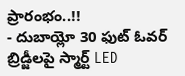ప్రారంభం..!!
- దుబాయ్లో 30 ఫుట్ ఓవర్ బ్రిడ్జీలపై స్మార్ట్ LED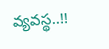వ్యవస్థ..!!